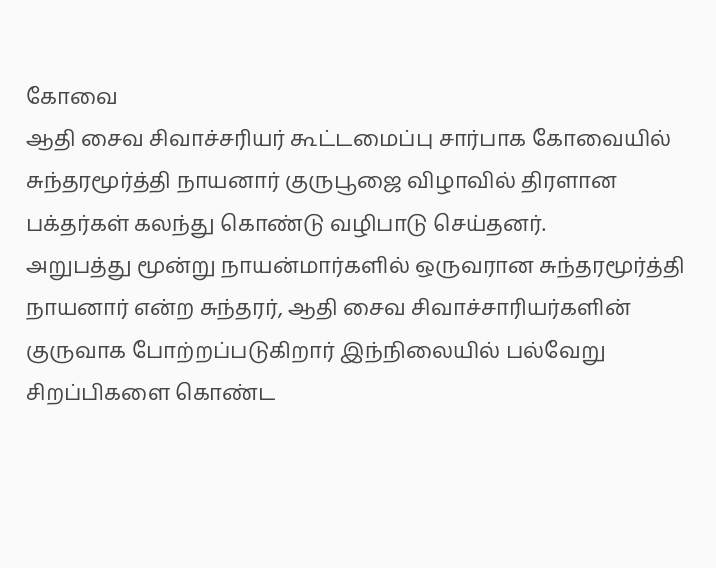கோவை
ஆதி சைவ சிவாச்சரியர் கூட்டமைப்பு சார்பாக கோவையில் சுந்தரமூர்த்தி நாயனார் குருபூஜை விழாவில் திரளான பக்தர்கள் கலந்து கொண்டு வழிபாடு செய்தனர்.
அறுபத்து மூன்று நாயன்மார்களில் ஒருவரான சுந்தரமூர்த்தி நாயனார் என்ற சுந்தரர், ஆதி சைவ சிவாச்சாரியர்களின் குருவாக போற்றப்படுகிறார் இந்நிலையில் பல்வேறு சிறப்பிகளை கொண்ட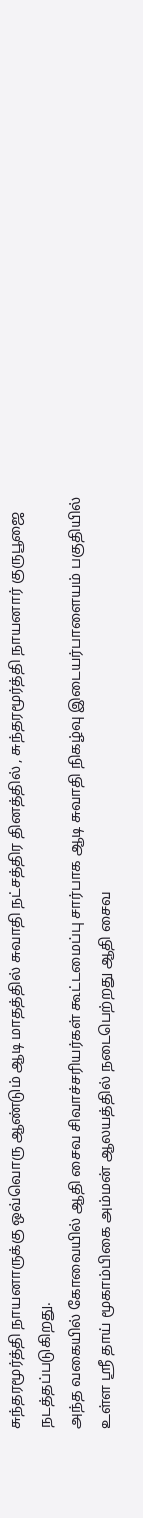சுந்தரமூர்த்தி நாயனாருக்கு ஒவ்வொரு ஆண்டும் ஆடி மாதத்தில் சுவாதி நட்சத்திர தினத்தில் , சுந்தரமூர்த்தி நாயனார் குருபூஜை நடத்தப்படுகிறது.
அந்த வகையில் கோவையில் ஆதி சைவ சிவாச்சரியர்கள் கூட்டமைப்பு சார்பாக ஆடி சுவாதி நிகழ்வு இடையர்பாளையம் பகுதியில் உள்ள ஸ்ரீ தாய் மூகாம்பிகை அம்மன் ஆலயத்தில் நடைபெற்றது ஆதி சைவ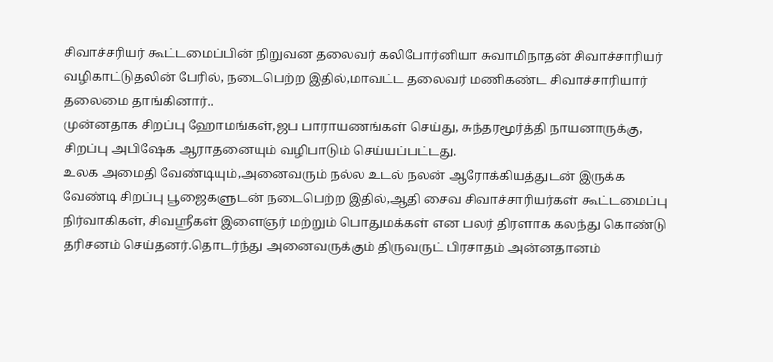சிவாச்சரியர் கூட்டமைப்பின் நிறுவன தலைவர் கலிபோர்னியா சுவாமிநாதன் சிவாச்சாரியர் வழிகாட்டுதலின் பேரில், நடைபெற்ற இதில்,மாவட்ட தலைவர் மணிகண்ட சிவாச்சாரியார் தலைமை தாங்கினார்..
முன்னதாக சிறப்பு ஹோமங்கள்,ஜப பாராயணங்கள் செய்து, சுந்தரமூர்த்தி நாயனாருக்கு, சிறப்பு அபிஷேக ஆராதனையும் வழிபாடும் செய்யப்பட்டது.
உலக அமைதி வேண்டியும்,அனைவரும் நல்ல உடல் நலன் ஆரோக்கியத்துடன் இருக்க வேண்டி சிறப்பு பூஜைகளுடன் நடைபெற்ற இதில்,ஆதி சைவ சிவாச்சாரியர்கள் கூட்டமைப்பு நிர்வாகிகள், சிவஸ்ரீகள் இளைஞர் மற்றும் பொதுமக்கள் என பலர் திரளாக கலந்து கொண்டு தரிசனம் செய்தனர்.தொடர்ந்து அனைவருக்கும் திருவருட் பிரசாதம் அன்னதானம்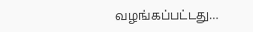வழங்கப்பட்டது…